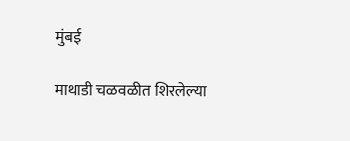मुंबई

माथाडी चळवळीत शिरलेल्या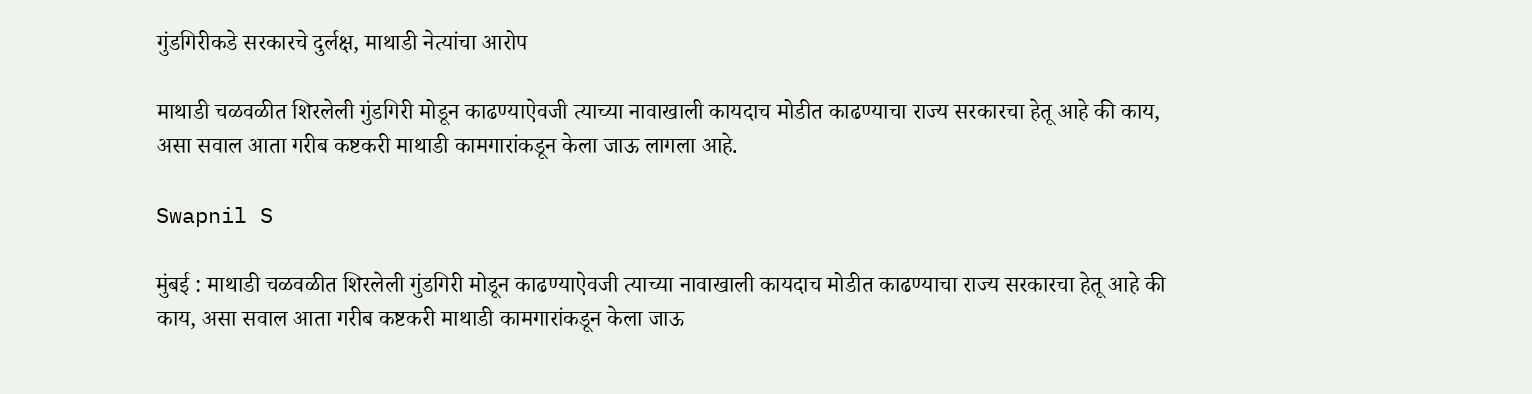गुंडगिरीकडे सरकारचे दुर्लक्ष, माथाडी नेत्यांचा आरोप

माथाडी चळवळीत शिरलेली गुंडगिरी मोडून काढण्याऐवजी त्याच्या नावाखाली कायदाच मोडीत काढण्याचा राज्य सरकारचा हेतू आहे की काय, असा सवाल आता गरीब कष्टकरी माथाडी कामगारांकडून केला जाऊ लागला आहे.

Swapnil S

मुंबई : माथाडी चळवळीत शिरलेली गुंडगिरी मोडून काढण्याऐवजी त्याच्या नावाखाली कायदाच मोडीत काढण्याचा राज्य सरकारचा हेतू आहे की काय, असा सवाल आता गरीब कष्टकरी माथाडी कामगारांकडून केला जाऊ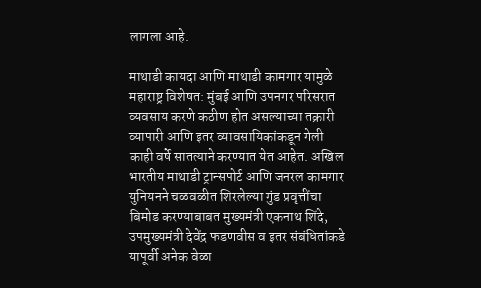लागला आहे.

माथाडी कायदा आणि माथाडी कामगार यामुळे महाराष्ट्र विशेषत: मुंबई आणि उपनगर परिसरात व्यवसाय करणे कठीण होत असल्याच्या तक्रारी व्यापारी आणि इतर व्यावसायिकांकडून गेली काही वर्षे सातत्याने करण्यात येत आहेत. अखिल भारतीय माथाडी ट्रान्सपोर्ट आणि जनरल कामगार युनियनने चळवळीत शिरलेल्या गुंड प्रवृत्तींचा बिमोड करण्याबाबत मुख्यमंत्री एकनाथ शिंदे, उपमुख्यमंत्री देवेंद्र फडणवीस व इतर संबंधितांकडे यापूर्वी अनेक वेळा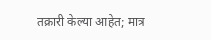तक्रारी केल्या आहेत; मात्र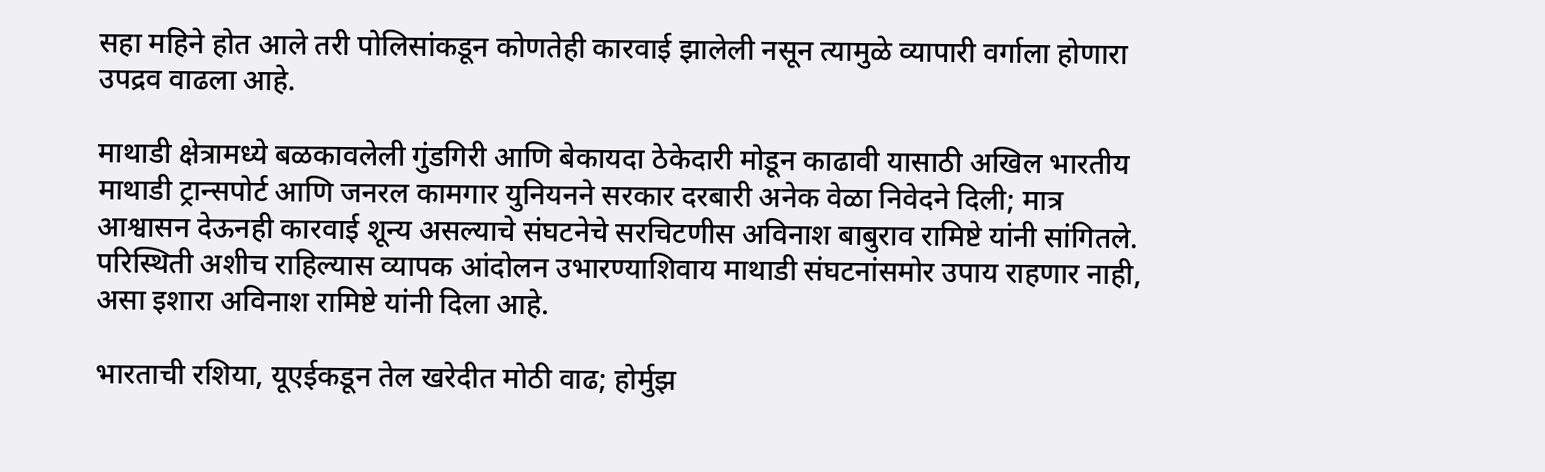सहा महिने होत आले तरी पोलिसांकडून कोणतेही कारवाई झालेली नसून त्यामुळे व्यापारी वर्गाला होणारा उपद्रव वाढला आहे.

माथाडी क्षेत्रामध्ये बळकावलेली गुंडगिरी आणि बेकायदा ठेकेदारी मोडून काढावी यासाठी अखिल भारतीय माथाडी ट्रान्सपोर्ट आणि जनरल कामगार युनियनने सरकार दरबारी अनेक वेळा निवेदने दिली; मात्र आश्वासन देऊनही कारवाई शून्य असल्याचे संघटनेचे सरचिटणीस अविनाश बाबुराव रामिष्टे यांनी सांगितले. परिस्थिती अशीच राहिल्यास व्यापक आंदोलन उभारण्याशिवाय माथाडी संघटनांसमोर उपाय राहणार नाही, असा इशारा अविनाश रामिष्टे यांनी दिला आहे.

भारताची रशिया, यूएईकडून तेल खरेदीत मोठी वाढ; होर्मुझ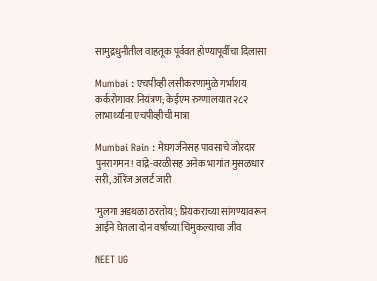सामुद्रधुनीतील वाहतूक पूर्ववत होण्यापूर्वीचा दिलासा

Mumbai : एचपीव्ही लसीकरणामुळे गर्भाशय कर्करोगावर नियंत्रण; केईएम रुग्णालयात २८२ लाभार्थ्यांना एचपीव्हीची मात्रा

Mumbai Rain : मेघगर्जनेसह पावसाचे जोरदार पुनरागमन! वांद्रे-वरळीसह अनेक भागांत मुसळधार सरी, ऑरेंज अलर्ट जारी

'मुलगा अडथळा ठरतोय'; प्रियकराच्या सांगण्यावरून आईने घेतला दोन वर्षांच्या चिमुकल्याचा जीव

NEET UG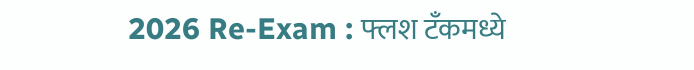2026 Re-Exam : फ्लश टँकमध्ये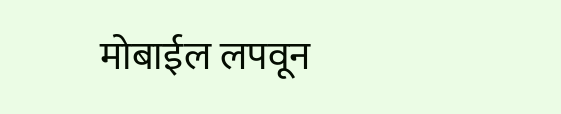मोबाईल लपवून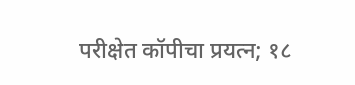परीक्षेत कॉपीचा प्रयत्न; १८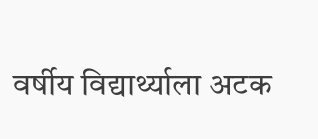वर्षीय विद्यार्थ्याला अटक